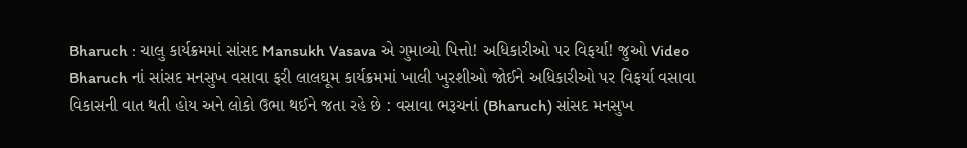Bharuch : ચાલુ કાર્યક્રમમાં સાંસદ Mansukh Vasava એ ગુમાવ્યો પિત્તો! અધિકારીઓ પર વિફર્યા! જુઓ Video
Bharuch નાં સાંસદ મનસુખ વસાવા ફરી લાલઘૂમ કાર્યક્રમમાં ખાલી ખુરશીઓ જોઈને અધિકારીઓ પર વિફર્યા વસાવા વિકાસની વાત થતી હોય અને લોકો ઉભા થઈને જતા રહે છે : વસાવા ભરૂચનાં (Bharuch) સાંસદ મનસુખ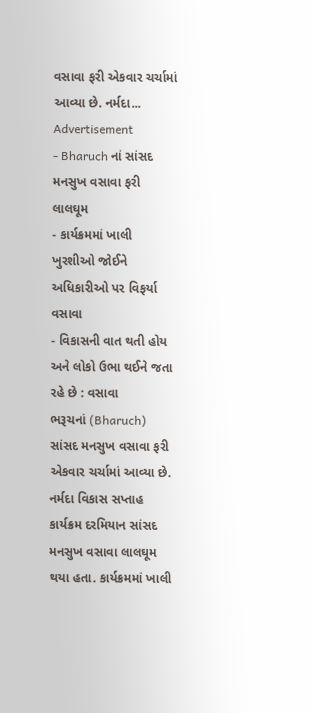વસાવા ફરી એકવાર ચર્ચામાં આવ્યા છે. નર્મદા...
Advertisement
- Bharuch નાં સાંસદ મનસુખ વસાવા ફરી લાલઘૂમ
- કાર્યક્રમમાં ખાલી ખુરશીઓ જોઈને અધિકારીઓ પર વિફર્યા વસાવા
- વિકાસની વાત થતી હોય અને લોકો ઉભા થઈને જતા રહે છે : વસાવા
ભરૂચનાં (Bharuch) સાંસદ મનસુખ વસાવા ફરી એકવાર ચર્ચામાં આવ્યા છે. નર્મદા વિકાસ સપ્તાહ કાર્યક્રમ દરમિયાન સાંસદ મનસુખ વસાવા લાલઘૂમ થયા હતા. કાર્યક્રમમાં ખાલી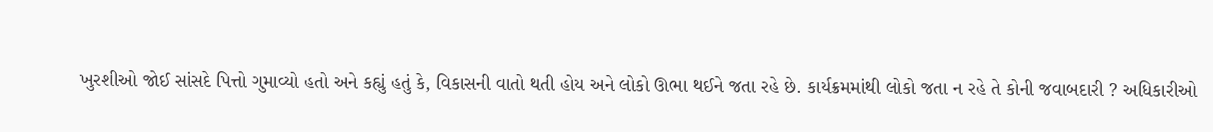ખુરશીઓ જોઈ સાંસદે પિત્તો ગુમાવ્યો હતો અને કહ્યું હતું કે, વિકાસની વાતો થતી હોય અને લોકો ઊભા થઈને જતા રહે છે. કાર્યક્રમમાંથી લોકો જતા ન રહે તે કોની જવાબદારી ? અધિકારીઓ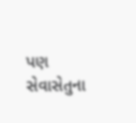પણ સેવાસેતુના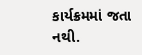કાર્યક્રમમાં જતા નથી.